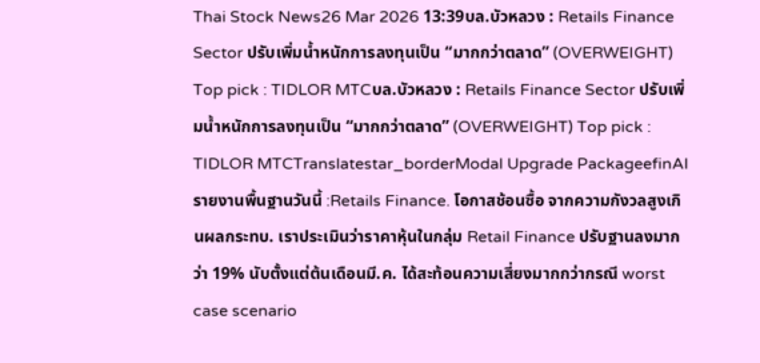Thai Stock News26 Mar 2026 13:39บล.บัวหลวง : Retails Finance Sector ปรับเพิ่มน้ำหนักการลงทุนเป็น “มากกว่าตลาด” (OVERWEIGHT) Top pick : TIDLOR MTCบล.บัวหลวง : Retails Finance Sector ปรับเพิ่มน้ำหนักการลงทุนเป็น “มากกว่าตลาด” (OVERWEIGHT) Top pick : TIDLOR MTCTranslatestar_borderModal Upgrade PackageefinAI รายงานพื้นฐานวันนี้ :Retails Finance. โอกาสช้อนซื้อ จากความกังวลสูงเกินผลกระทบ. เราประเมินว่าราคาหุ้นในกลุ่ม Retail Finance ปรับฐานลงมากว่า 19% นับตั้งแต่ต้นเดือนมี.ค. ได้สะท้อนความเสี่ยงมากกว่ากรณี worst case scenario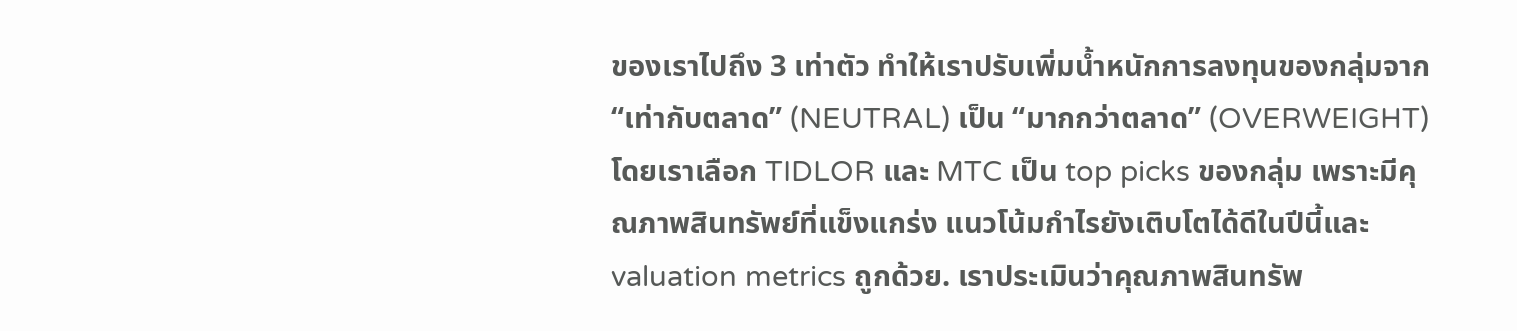ของเราไปถึง 3 เท่าตัว ทำให้เราปรับเพิ่มน้ำหนักการลงทุนของกลุ่มจาก “เท่ากับตลาด” (NEUTRAL) เป็น “มากกว่าตลาด” (OVERWEIGHT) โดยเราเลือก TIDLOR และ MTC เป็น top picks ของกลุ่ม เพราะมีคุณภาพสินทรัพย์ที่แข็งแกร่ง แนวโน้มกำไรยังเติบโตได้ดีในปีนี้และ valuation metrics ถูกด้วย. เราประเมินว่าคุณภาพสินทรัพ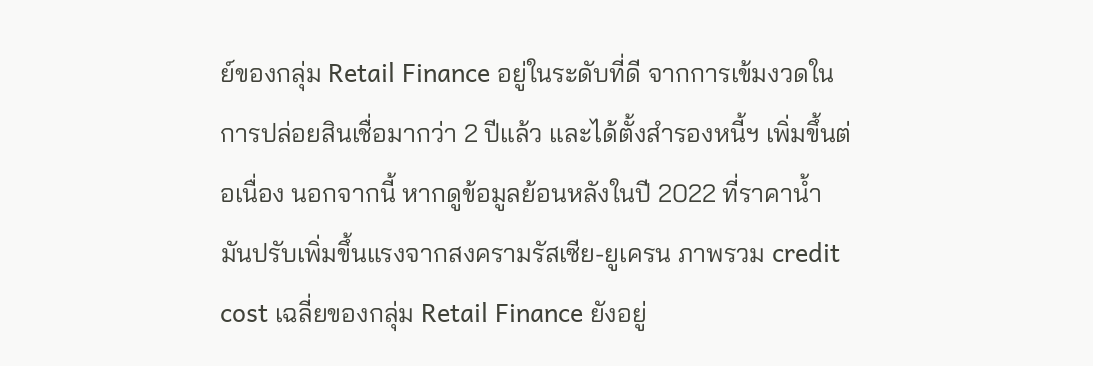ย์ของกลุ่ม Retail Finance อยู่ในระดับที่ดี จากการเข้มงวดในการปล่อยสินเชื่อมากว่า 2 ปีแล้ว และได้ตั้งสำรองหนี้ฯ เพิ่มขึ้นต่อเนื่อง นอกจากนี้ หากดูข้อมูลย้อนหลังในปี 2022 ที่ราคาน้ำมันปรับเพิ่มขึ้นแรงจากสงครามรัสเซีย-ยูเครน ภาพรวม credit cost เฉลี่ยของกลุ่ม Retail Finance ยังอยู่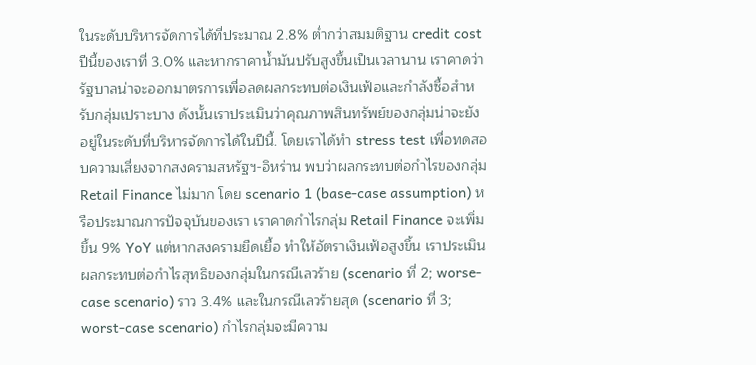ในระดับบริหารจัดการได้ที่ประมาณ 2.8% ต่ำกว่าสมมติฐาน credit cost ปีนี้ของเราที่ 3.0% และหากราคาน้ำมันปรับสูงขึ้นเป็นเวลานาน เราคาดว่ารัฐบาลน่าจะออกมาตรการเพื่อลดผลกระทบต่อเงินเฟ้อและกำลังซื้อสำหรับกลุ่มเปราะบาง ดังนั้นเราประเมินว่าคุณภาพสินทรัพย์ของกลุ่มน่าจะยังอยู่ในระดับที่บริหารจัดการได้ในปีนี้. โดยเราได้ทำ stress test เพื่อทดสอบความเสี่ยงจากสงครามสหรัฐฯ-อิหร่าน พบว่าผลกระทบต่อกำไรของกลุ่ม Retail Finance ไม่มาก โดย scenario 1 (base-case assumption) หรือประมาณการปัจจุบันของเรา เราคาดกำไรกลุ่ม Retail Finance จะเพิ่มขึ้น 9% YoY แต่หากสงครามยืดเยื้อ ทำให้อัตราเงินเฟ้อสูงขึ้น เราประเมินผลกระทบต่อกำไรสุทธิของกลุ่มในกรณีเลวร้าย (scenario ที่ 2; worse-case scenario) ราว 3.4% และในกรณีเลวร้ายสุด (scenario ที่ 3; worst-case scenario) กำไรกลุ่มจะมีความ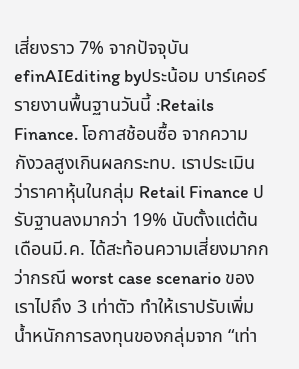เสี่ยงราว 7% จากปัจจุบัน efinAIEditing byประน้อม บาร์เคอร์
รายงานพื้นฐานวันนี้ :Retails Finance. โอกาสช้อนซื้อ จากความกังวลสูงเกินผลกระทบ. เราประเมินว่าราคาหุ้นในกลุ่ม Retail Finance ปรับฐานลงมากว่า 19% นับตั้งแต่ต้นเดือนมี.ค. ได้สะท้อนความเสี่ยงมากกว่ากรณี worst case scenario ของเราไปถึง 3 เท่าตัว ทำให้เราปรับเพิ่มน้ำหนักการลงทุนของกลุ่มจาก “เท่า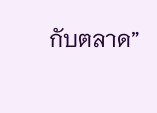กับตลาด”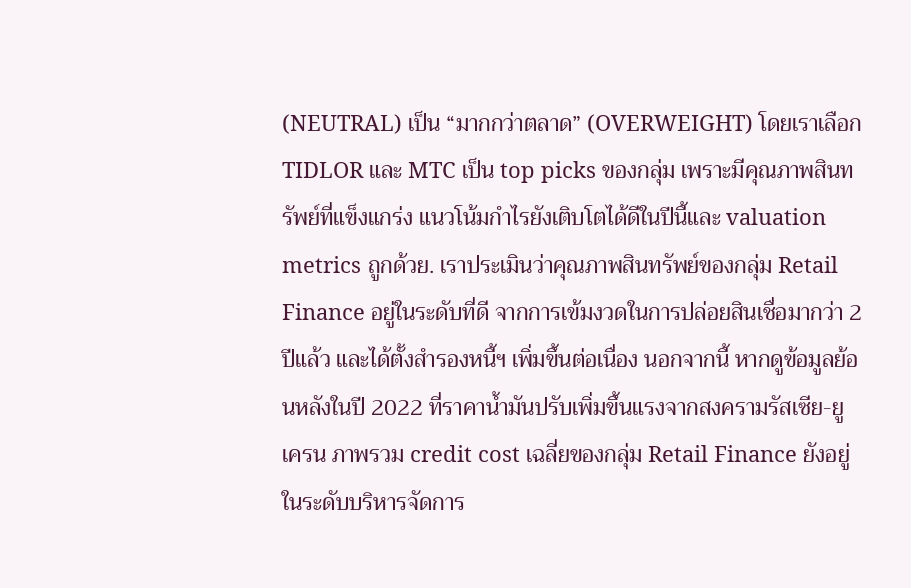(NEUTRAL) เป็น “มากกว่าตลาด” (OVERWEIGHT) โดยเราเลือก TIDLOR และ MTC เป็น top picks ของกลุ่ม เพราะมีคุณภาพสินทรัพย์ที่แข็งแกร่ง แนวโน้มกำไรยังเติบโตได้ดีในปีนี้และ valuation metrics ถูกด้วย. เราประเมินว่าคุณภาพสินทรัพย์ของกลุ่ม Retail Finance อยู่ในระดับที่ดี จากการเข้มงวดในการปล่อยสินเชื่อมากว่า 2 ปีแล้ว และได้ตั้งสำรองหนี้ฯ เพิ่มขึ้นต่อเนื่อง นอกจากนี้ หากดูข้อมูลย้อนหลังในปี 2022 ที่ราคาน้ำมันปรับเพิ่มขึ้นแรงจากสงครามรัสเซีย-ยูเครน ภาพรวม credit cost เฉลี่ยของกลุ่ม Retail Finance ยังอยู่ในระดับบริหารจัดการ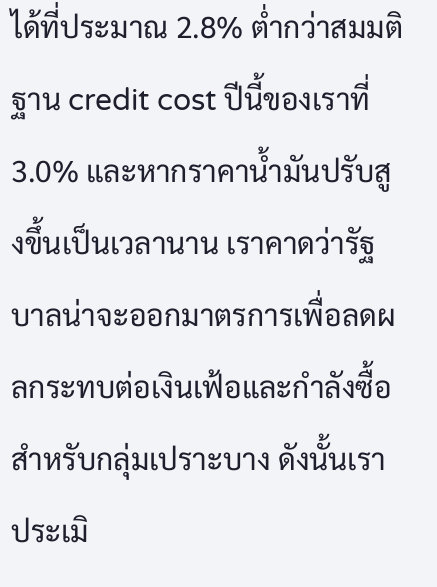ได้ที่ประมาณ 2.8% ต่ำกว่าสมมติฐาน credit cost ปีนี้ของเราที่ 3.0% และหากราคาน้ำมันปรับสูงขึ้นเป็นเวลานาน เราคาดว่ารัฐบาลน่าจะออกมาตรการเพื่อลดผลกระทบต่อเงินเฟ้อและกำลังซื้อสำหรับกลุ่มเปราะบาง ดังนั้นเราประเมิ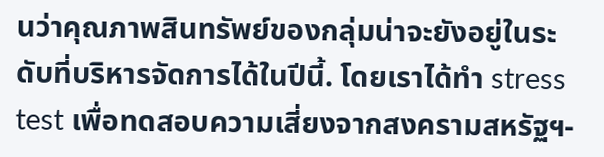นว่าคุณภาพสินทรัพย์ของกลุ่มน่าจะยังอยู่ในระดับที่บริหารจัดการได้ในปีนี้. โดยเราได้ทำ stress test เพื่อทดสอบความเสี่ยงจากสงครามสหรัฐฯ-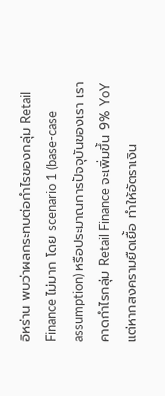อิหร่าน พบว่าผลกระทบต่อกำไรของกลุ่ม Retail Finance ไม่มาก โดย scenario 1 (base-case assumption) หรือประมาณการปัจจุบันของเรา เราคาดกำไรกลุ่ม Retail Finance จะเพิ่มขึ้น 9% YoY แต่หากสงครามยืดเยื้อ ทำให้อัตราเงิน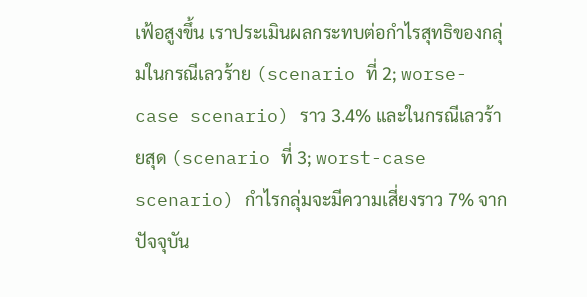เฟ้อสูงขึ้น เราประเมินผลกระทบต่อกำไรสุทธิของกลุ่มในกรณีเลวร้าย (scenario ที่ 2; worse-case scenario) ราว 3.4% และในกรณีเลวร้ายสุด (scenario ที่ 3; worst-case scenario) กำไรกลุ่มจะมีความเสี่ยงราว 7% จากปัจจุบัน